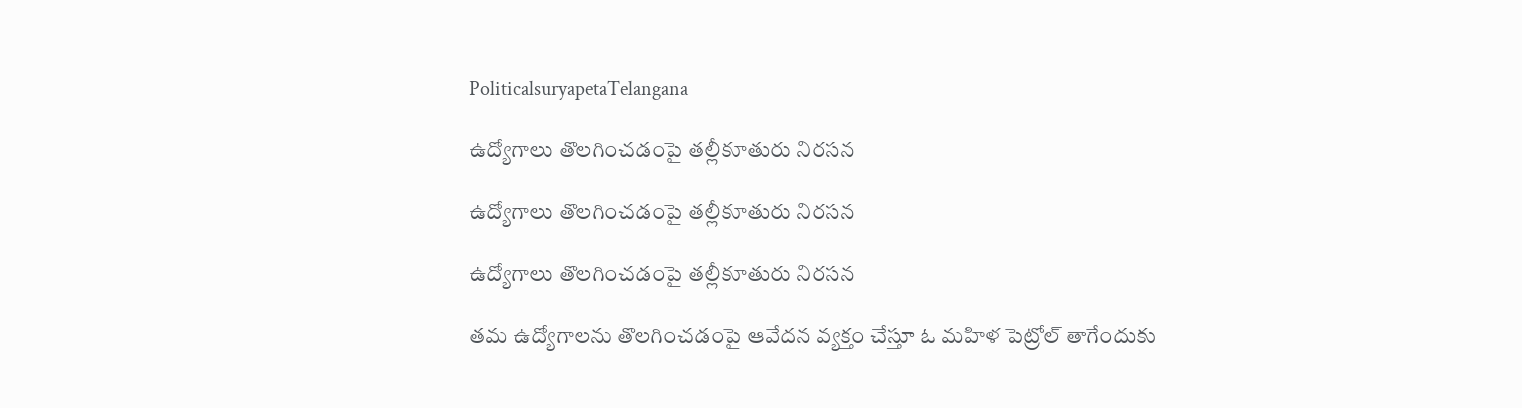PoliticalsuryapetaTelangana

ఉద్యోగాలు తొలగించడంపై తల్లీకూతురు నిరసన

ఉద్యోగాలు తొలగించడంపై తల్లీకూతురు నిరసన

ఉద్యోగాలు తొలగించడంపై తల్లీకూతురు నిరసన

తమ ఉద్యోగాలను తొలగించడంపై ఆవేదన వ్యక్తం చేస్తూ ఓ మహిళ పెట్రోల్ తాగేందుకు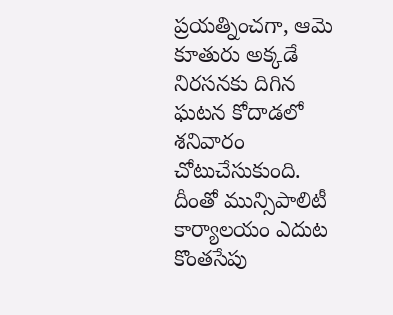ప్రయత్నించగా, ఆమె కూతురు అక్కడే నిరసనకు దిగిన ఘటన కోదాడలో శనివారం చోటుచేసుకుంది. దీంతో మున్సిపాలిటీ కార్యాలయం ఎదుట కొంతసేపు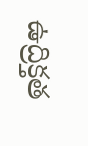ఉద్రిక్తత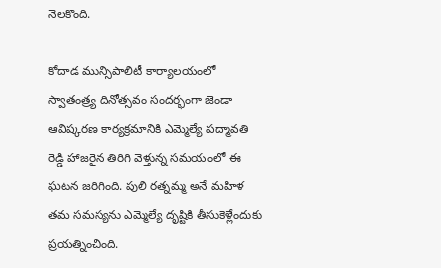నెలకొంది.

కోదాడ మున్సిపాలిటీ కార్యాలయంలో స్వాతంత్ర్య దినోత్సవం సందర్భంగా జెండా ఆవిష్కరణ కార్యక్రమానికి ఎమ్మెల్యే పద్మావతి రెడ్డి హాజరైన తిరిగి వెళ్తున్న సమయంలో ఈ ఘటన జరిగింది. పులి రత్నమ్మ అనే మహిళ తమ సమస్యను ఎమ్మెల్యే దృష్టికి తీసుకెళ్లేందుకు ప్రయత్నించింది.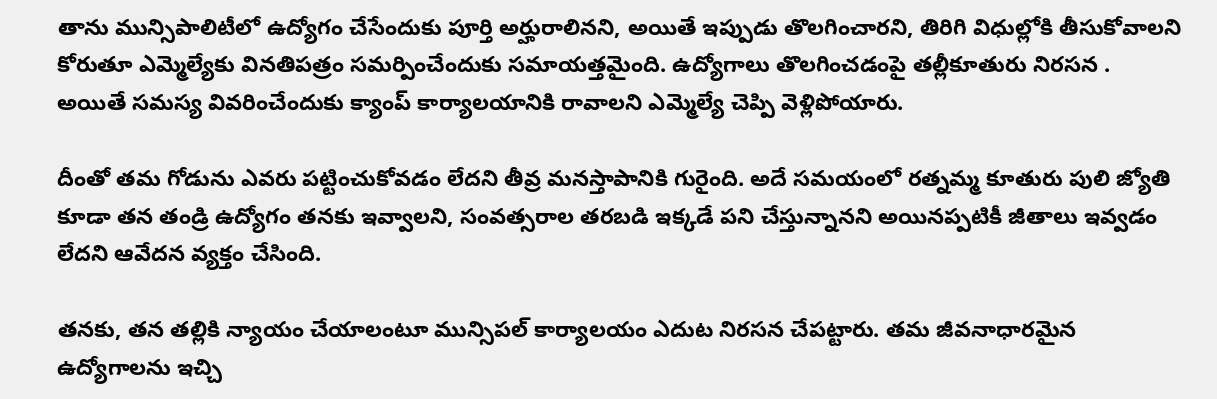తాను మున్సిపాలిటీలో ఉద్యోగం చేసేందుకు పూర్తి అర్హురాలినని, అయితే ఇప్పుడు తొలగించారని, తిరిగి విధుల్లోకి తీసుకోవాలని కోరుతూ ఎమ్మెల్యేకు వినతిపత్రం సమర్పించేందుకు సమాయత్తమైంది. ఉద్యోగాలు తొలగించడంపై తల్లీకూతురు నిరసన . అయితే సమస్య వివరించేందుకు క్యాంప్ కార్యాలయానికి రావాలని ఎమ్మెల్యే చెప్పి వెళ్లిపోయారు.

దీంతో తమ గోడును ఎవరు పట్టించుకోవడం లేదని తీవ్ర మనస్తాపానికి గురైంది. అదే సమయంలో రత్నమ్మ కూతురు పులి జ్యోతి కూడా తన తండ్రి ఉద్యోగం తనకు ఇవ్వాలని, సంవత్సరాల తరబడి ఇక్కడే పని చేస్తున్నానని అయినప్పటికీ జీతాలు ఇవ్వడం లేదని ఆవేదన వ్యక్తం చేసింది.

తనకు, తన తల్లికి న్యాయం చేయాలంటూ మున్సిపల్ కార్యాలయం ఎదుట నిరసన చేపట్టారు. తమ జీవనాధారమైన ఉద్యోగాలను ఇచ్చి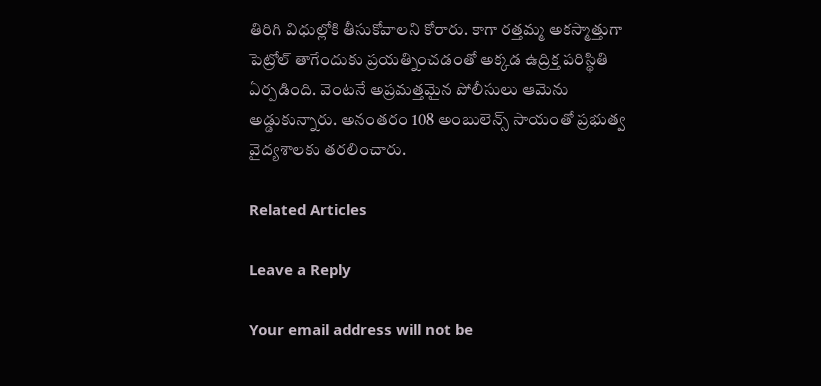తిరిగి విధుల్లోకి తీసుకోవాలని కోరారు. కాగా రత్తమ్మ అకస్మాత్తుగా పెట్రోల్ తాగేందుకు ప్రయత్నించడంతో అక్కడ ఉద్రిక్త పరిస్థితి ఏర్పడింది. వెంటనే అప్రమత్తమైన పోలీసులు ఆమెను అడ్డుకున్నారు. అనంతరం 108 అంబులెన్స్‌ సాయంతో ప్రభుత్వ వైద్యశాలకు తరలించారు.

Related Articles

Leave a Reply

Your email address will not be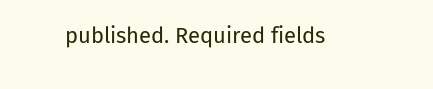published. Required fields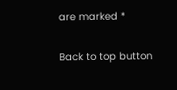are marked *

Back to top button